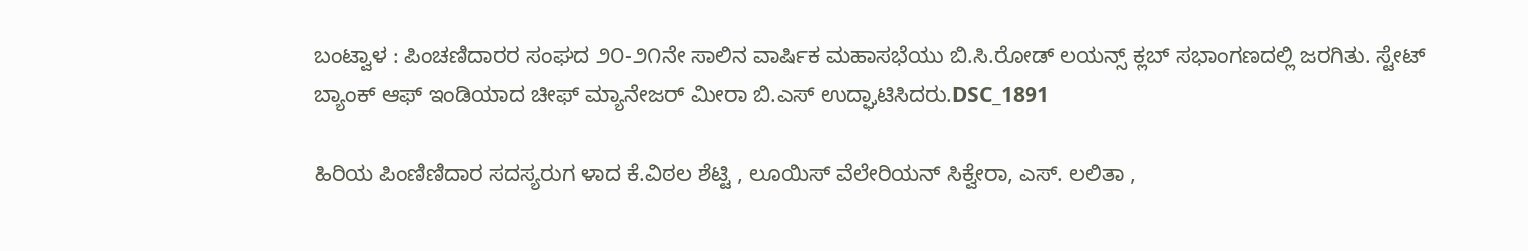ಬಂಟ್ವಾಳ : ಪಿಂಚಣಿದಾರರ ಸಂಘದ ೨೦-೨೧ನೇ ಸಾಲಿನ ವಾರ್ಷಿಕ ಮಹಾಸಭೆಯು ಬಿ.ಸಿ.ರೋಡ್ ಲಯನ್ಸ್ ಕ್ಲಬ್ ಸಭಾಂಗಣದಲ್ಲಿ ಜರಗಿತು. ಸ್ಟೇಟ್ ಬ್ಯಾಂಕ್‌ ಆಫ್‌ ಇಂಡಿಯಾದ ಚೀಫ್ ಮ್ಯಾನೇಜರ್ ಮೀರಾ ಬಿ.ಎಸ್ ಉದ್ಘಾಟಿಸಿದರು.DSC_1891

ಹಿರಿಯ ಪಿಂಣಿಣಿದಾರ ಸದಸ್ಯರುಗ ಳಾದ ಕೆ.ವಿಠಲ ಶೆಟ್ಟಿ , ಲೂಯಿಸ್ ವೆಲೇರಿಯನ್ ಸಿಕ್ವೇರಾ, ಎಸ್. ಲಲಿತಾ ,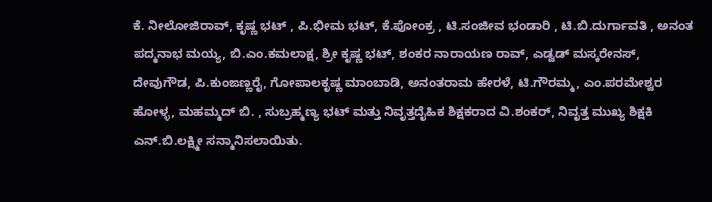ಕೆ. ನೀಲೋಜಿರಾವ್, ಕೃಷ್ಣ ಭಟ್ , ಪಿ.ಭೀಮ ಭಟ್, ಕೆ.ಪೋಂಕ್ರ , ಟಿ.ಸಂಜೀವ ಭಂಡಾರಿ , ಟಿ.ಬಿ.ದುರ್ಗಾವತಿ , ಅನಂತ ಪದ್ಮನಾಭ ಮಯ್ಯ, ಬಿ.ಎಂ.ಕಮಲಾಕ್ಷ, ಶ್ರೀ ಕೃಷ್ಣ ಭಟ್, ಶಂಕರ ನಾರಾಯಣ ರಾವ್, ಎಡ್ವಡ್ ಮಸ್ಕರೇನಸ್, ದೇವುಗೌಡ, ಪಿ.ಕುಂಙಣ್ಣರೈ, ಗೋಪಾಲಕೃಷ್ಣ ಮಾಂಬಾಡಿ, ಅನಂತರಾಮ ಹೇರಳೆ, ಟಿ.ಗೌರಮ್ಮ, ಎಂ.ಪರಮೇಶ್ವರ ಹೋಳ್ಳ, ಮಹಮ್ಮದ್ ಬಿ. , ಸುಬ್ರಹ್ಮಣ್ಯ ಭಟ್ ಮತ್ತು ನಿವೃತ್ತದೈಹಿಕ ಶಿಕ್ಷಕರಾದ ವಿ.ಶಂಕರ್, ನಿವೃತ್ತ ಮುಖ್ಯ ಶಿಕ್ಷಕಿ ಎನ್.ಬಿ.ಲಕ್ಷ್ಮೀ ಸನ್ಮಾನಿಸಲಾಯಿತು.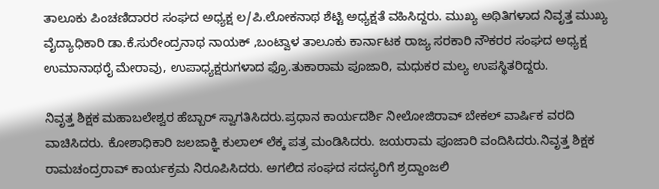ತಾಲೂಕು ಪಿಂಚಣಿದಾರರ ಸಂಘದ ಅಧ್ಯಕ್ಷ ಲ/ಪಿ.ಲೋಕನಾಥ ಶೆಟ್ಟಿ ಅಧ್ಯಕ್ಷತೆ ವಹಿಸಿದ್ದರು. ಮುಖ್ಯ ಅಥಿತಿಗಳಾದ ನಿವೃತ್ತ ಮುಖ್ಯ ವೈದ್ಯಾಧಿಕಾರಿ ಡಾ.ಕೆ.ಸುರೇಂದ್ರನಾಥ ನಾಯಕ್ ,ಬಂಟ್ವಾಳ ತಾಲೂಕು ಕಾರ್ನಾಟಕ ರಾಜ್ಯ ಸರಕಾರಿ ನೌಕರರ ಸಂಘದ ಅಧ್ಯಕ್ಷ ಉಮಾನಾಥರೈ ಮೇರಾವು, ಉಪಾಧ್ಯಕ್ಷರುಗಳಾದ ಫ್ರೊ.ತುಕಾರಾಮ ಪೂಜಾರಿ, ಮಧುಕರ ಮಲ್ಯ ಉಪಸ್ಥಿತರಿದ್ದರು.

ನಿವೃತ್ತ ಶಿಕ್ಷಕ ಮಹಾಬಲೇಶ್ವರ ಹೆಬ್ಬಾರ್ ಸ್ವಾಗತಿಸಿದರು.ಪ್ರಧಾನ ಕಾರ್ಯದರ್ಶಿ ನೀಲೋಜಿರಾವ್ ಬೇಕಲ್ ವಾರ್ಷಿಕ ವರದಿ ವಾಚಿಸಿದರು. ಕೋಶಾಧಿಕಾರಿ ಜಲಜಾಕ್ಞಿ ಕುಲಾಲ್ ಲೆಕ್ಕ ಪತ್ರ ಮಂಡಿಸಿದರು. ಜಯರಾಮ ಪೂಜಾರಿ ವಂದಿಸಿದರು.ನಿವೃತ್ತ ಶಿಕ್ಷಕ ರಾಮಚಂದ್ರರಾವ್‌ ಕಾರ್ಯಕ್ರಮ ನಿರೂಪಿಸಿದರು. ಅಗಲಿದ ಸಂಘದ ಸದಸ್ಯರಿಗೆ ಶ್ರದ್ದಾಂಜಲಿ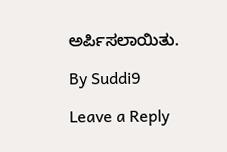ಅರ್ಪಿಸಲಾಯಿತು.

By Suddi9

Leave a Reply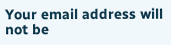Your email address will not be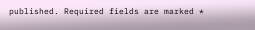published. Required fields are marked *